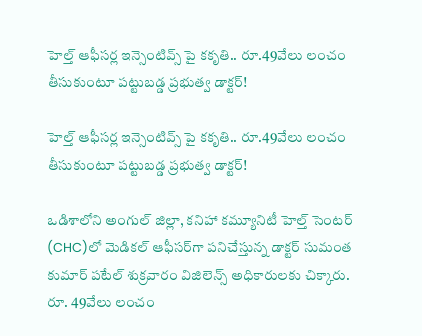హెల్త్ ఆఫీసర్ల ఇన్సెంటివ్స్ పై కకృతి.. రూ.49వేలు లంచం తీసుకుంటూ పట్టుబడ్డ ప్రభుత్వ డాక్టర్!

హెల్త్ ఆఫీసర్ల ఇన్సెంటివ్స్ పై కకృతి.. రూ.49వేలు లంచం తీసుకుంటూ పట్టుబడ్డ ప్రభుత్వ డాక్టర్!

ఒడిశాలోని అంగుల్ జిల్లా, కనిహా కమ్యూనిటీ హెల్త్ సెంటర్ (CHC)లో మెడికల్ ఆఫీసర్‌గా పనిచేస్తున్న డాక్టర్ సుమంత కుమార్ పటేల్ శుక్రవారం విజిలెన్స్ అధికారులకు చిక్కారు. రూ. 49వేలు లంచం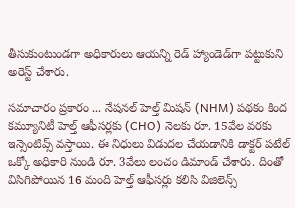తీసుకుంటుండగా అధికారులు ఆయన్ని రెడ్ హ్యాండెడ్‌గా పట్టుకుని అరెస్ట్ చేశారు.

సమాచారం ప్రకారం ... నేషనల్ హెల్త్ మిషన్ (NHM) పథకం కింద కమ్యూనిటీ హెల్త్ ఆఫీసర్లకు (CHO) నెలకు రూ. 15వేల వరకు ఇన్సెంటివ్స్ వస్తాయి. ఈ నిధులు విడుదల చేయడానికి డాక్టర్ పటేల్ ఒక్కో అధికారి నుండి రూ. 3వేలు లంచం డిమాండ్ చేశారు. దింతో విసిగిపోయిన 16 మంది హెల్త్ ఆఫీసర్లు కలిసి విజిలెన్స్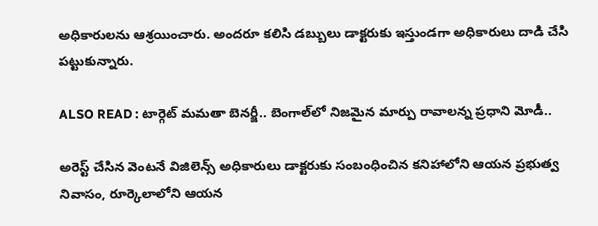అధికారులను ఆశ్రయించారు. అందరూ కలిసి డబ్బులు డాక్టరుకు ఇస్తుండగా అధికారులు దాడి చేసి పట్టుకున్నారు.

ALSO READ : టార్గెట్ మమతా బెనర్జీ.. బెంగాల్‌లో నిజమైన మార్పు రావాలన్న ప్రధాని మోడీ..

అరెస్ట్ చేసిన వెంటనే విజిలెన్స్ అధికారులు డాక్టరుకు సంబంధించిన కనిహాలోని ఆయన ప్రభుత్వ నివాసం, రూర్కెలాలోని ఆయన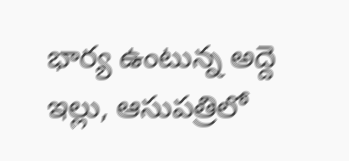భార్య ఉంటున్న అద్దె ఇల్లు, ఆసుపత్రిలో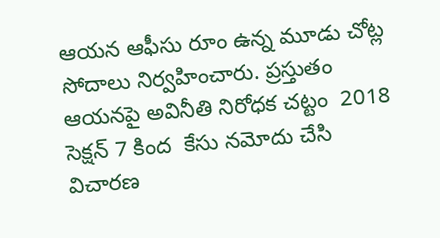ఆయన ఆఫీసు రూం ఉన్న మూడు చోట్ల సోదాలు నిర్వహించారు. ప్రస్తుతం ఆయనపై అవినీతి నిరోధక చట్టం  2018 సెక్షన్ 7 కింద  కేసు నమోదు చేసి విచారణ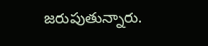జరుపుతున్నారు.